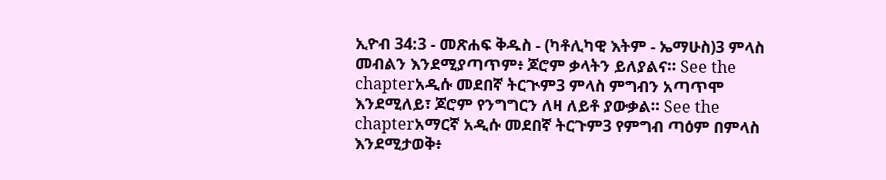ኢዮብ 34:3 - መጽሐፍ ቅዱስ - (ካቶሊካዊ እትም - ኤማሁስ)3 ምላስ መብልን እንደሚያጣጥም፥ ጆሮም ቃላትን ይለያልና። See the chapterአዲሱ መደበኛ ትርጒም3 ምላስ ምግብን አጣጥሞ እንደሚለይ፣ ጆሮም የንግግርን ለዛ ለይቶ ያውቃል። See the chapterአማርኛ አዲሱ መደበኛ ትርጉም3 የምግብ ጣዕም በምላስ እንደሚታወቅ፥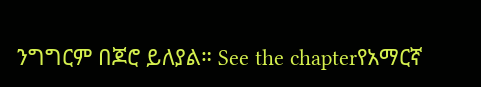ንግግርም በጆሮ ይለያል። See the chapterየአማርኛ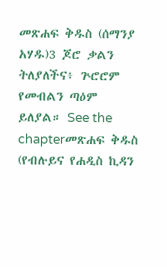መጽሐፍ ቅዱስ (ሰማንያ አሃዱ)3 ጆሮ ቃልን ትለያለችና፥ ጕሮሮም የመብልን ጣዕም ይለያል። See the chapterመጽሐፍ ቅዱስ (የብሉይና የሐዲስ ኪዳን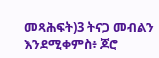መጻሕፍት)3 ትናጋ መብልን እንደሚቀምስ፥ ጆሮ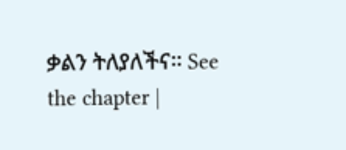ቃልን ትለያለችና። See the chapter |